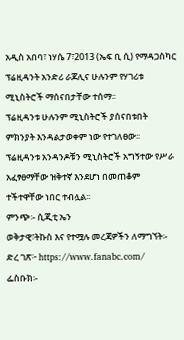አዲስ አበባ፣ ነሃሴ 7፣2013 (ኤፍ ቢ ሲ) የማዳጋስካር ፕሬዚዳንት አንድሪ ራጆሊና ሁሉንም የሃገሪቱ ሚኒስትሮች ማሰናበታቸው ተሰማ፡፡
ፕሬዚዳንቱ ሁሉንም ሚኒስትሮች ያሰናበቱበት ምክንያት እንዳልታወቀም ነው የተገለፀው፡፡
ፕሬዚዳንቱ አንዳንዶቹን ሚኒስትሮች አግኝተው የሥራ አፈፃፀማቸው ዝቅተኛ እንደሆነ በመጠቆም ተችተዋቸው ነበር ተብሏል፡፡
ምንጭ፡- ሲጂቲ ኤን
ወቅታዊ፣ትኩስ እና የተሟሉ መረጃዎችን ለማግኘት፡-
ድረ ገጽ፦ https://www.fanabc.com/
ፌስቡክ፡-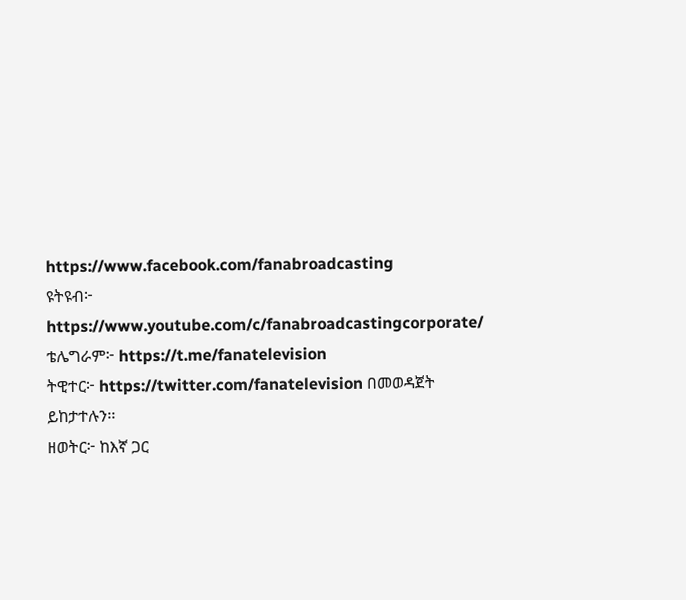https://www.facebook.com/fanabroadcasting
ዩትዩብ፦ https://www.youtube.com/c/fanabroadcastingcorporate/
ቴሌግራም፦ https://t.me/fanatelevision
ትዊተር፦ https://twitter.com/fanatelevision በመወዳጀት ይከታተሉን፡፡
ዘወትር፦ ከእኛ ጋር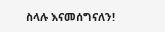ስላሉ እናመሰግናለን!